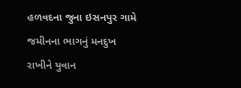હળવદના જુના ઇસનપુર ગામે જમીનના ભાગનું મનદુખ રાખીને યુવાન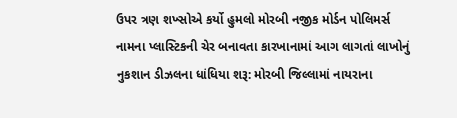ઉપર ત્રણ શખ્સોએ કર્યો હુમલો મોરબી નજીક મોર્ડન પોલિમર્સ નામના પ્લાસ્ટિકની ચેર બનાવતા કારખાનામાં આગ લાગતાં લાખોનું નુકશાન ડીઝલના ધાંધિયા શરૂ: મોરબી જિલ્લામાં નાયરાના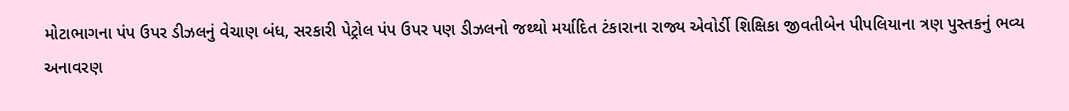મોટાભાગના પંપ ઉપર ડીઝલનું વેચાણ બંધ, સરકારી પેટ્રોલ પંપ ઉપર પણ ડીઝલનો જથ્થો મર્યાદિત ટંકારાના રાજ્ય એવોર્ડી શિક્ષિકા જીવતીબેન પીપલિયાના ત્રણ પુસ્તકનું ભવ્ય અનાવરણ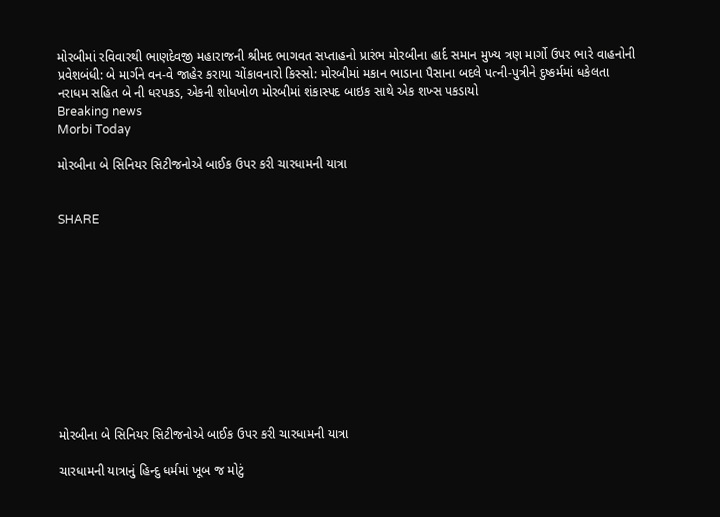મોરબીમાં રવિવારથી ભાણદેવજી મહારાજની શ્રીમદ ભાગવત સપ્તાહનો પ્રારંભ મોરબીના હાર્દ સમાન મુખ્ય ત્રણ માર્ગો ઉપર ભારે વાહનોની પ્રવેશબંધી: બે માર્ગને વન-વે જાહેર કરાયા ચોંકાવનારો કિસ્સો: મોરબીમાં મકાન ભાડાના પૈસાના બદલે પત્ની-પુત્રીને દુષ્કર્મમાં ધકેલતા નરાધમ સહિત બે ની ધરપકડ, એકની શોધખોળ મોરબીમાં શંકાસ્પદ બાઇક સાથે એક શખ્સ પકડાયો
Breaking news
Morbi Today

મોરબીના બે સિનિયર સિટીજનોએ બાઈક ઉપર કરી ચારધામની યાત્રા


SHARE











મોરબીના બે સિનિયર સિટીજનોએ બાઈક ઉપર કરી ચારધામની યાત્રા

ચારધામની યાત્રાનું હિન્દુ ધર્મમાં ખૂબ જ મોટું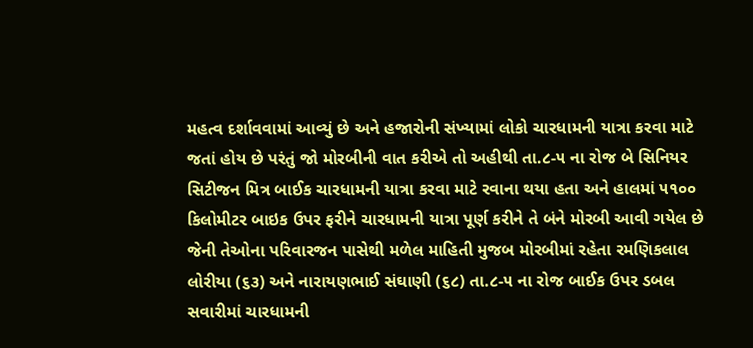મહત્વ દર્શાવવામાં આવ્યું છે અને હજારોની સંખ્યામાં લોકો ચારધામની યાત્રા કરવા માટે જતાં હોય છે પરંતું જો મોરબીની વાત કરીએ તો અહીથી તા.૮-૫ ના રોજ બે સિનિયર સિટીજન મિત્ર બાઈક ચારધામની યાત્રા કરવા માટે રવાના થયા હતા અને હાલમાં ૫૧૦૦ કિલોમીટર બાઇક ઉપર ફરીને ચારધામની યાત્રા પૂર્ણ કરીને તે બંને મોરબી આવી ગયેલ છે જેની તેઓના પરિવારજન પાસેથી મળેલ માહિતી મુજબ મોરબીમાં રહેતા રમણિકલાલ લોરીયા (૬૩) અને નારાયણભાઈ સંઘાણી (૬૮) તા.૮-૫ ના રોજ બાઈક ઉપર ડબલ  સવારીમાં ચારધામની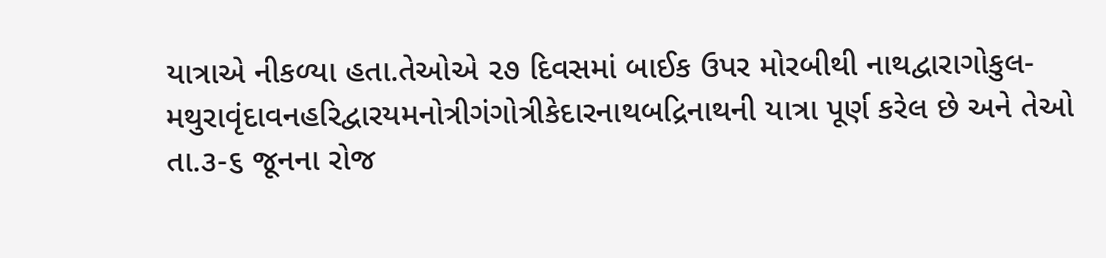યાત્રાએ નીકળ્યા હતા.તેઓએ ૨૭ દિવસમાં બાઈક ઉપર મોરબીથી નાથદ્વારાગોકુલ-મથુરાવૃંદાવનહરિદ્વારયમનોત્રીગંગોત્રીકેદારનાથબદ્રિનાથની યાત્રા પૂર્ણ કરેલ છે અને તેઓ તા.૩-૬ જૂનના રોજ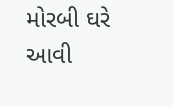મોરબી ઘરે આવી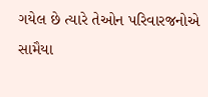ગયેલ છે ત્યારે તેઓન પરિવારજનોએ સામૈયા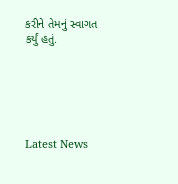કરીને તેમનું સ્વાગત કર્યું હતું.






Latest News